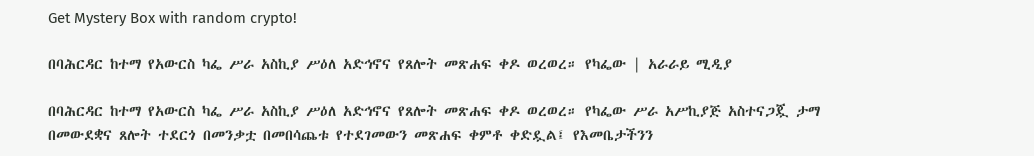Get Mystery Box with random crypto!

በባሕርዳር ከተማ የአውርስ ካፌ ሥራ አስኪያ ሥዕለ አድኅኖና የጸሎት መጽሐፍ ቀዶ ወረወረ። የካፌው | አራራይ ሚዲያ

በባሕርዳር ከተማ የአውርስ ካፌ ሥራ አስኪያ ሥዕለ አድኅኖና የጸሎት መጽሐፍ ቀዶ ወረወረ። የካፌው ሥራ አሥኪያጅ አስተናጋጇ ታማ በመውደቋና ጸሎት ተደርጎ በመንቃቷ በመበሳጨቱ የተደገመውን መጽሐፍ ቀምቶ ቀድዷል፤ የእመቤታችንን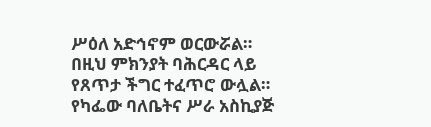ሥዕለ አድኅኖም ወርውሯል። በዚህ ምክንያት ባሕርዳር ላይ የጸጥታ ችግር ተፈጥሮ ውሏል።
የካፌው ባለቤትና ሥራ አስኪያጅ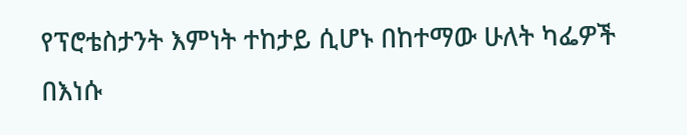የፕሮቴስታንት እምነት ተከታይ ሲሆኑ በከተማው ሁለት ካፌዎች በእነሱ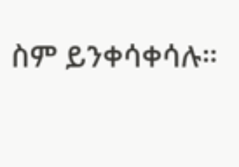ስም ይንቀሳቀሳሉ።